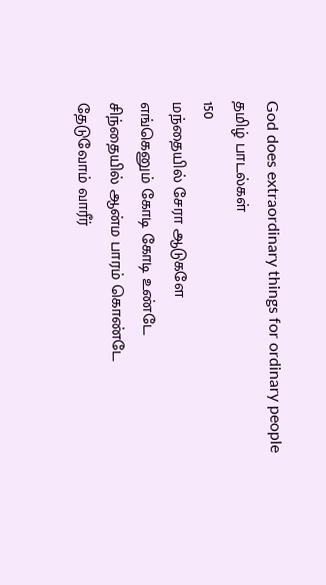God does extraordinary things for ordinary people
தமிழ் பாடல்கள்
150
மந்தையில் சேரா ஆடுகளே
எங்கெனும் கோடி கோடி உண்டே
சிந்தையில் ஆன்ம பாரம் கொண்டே
தேடுவோம் வாரீர்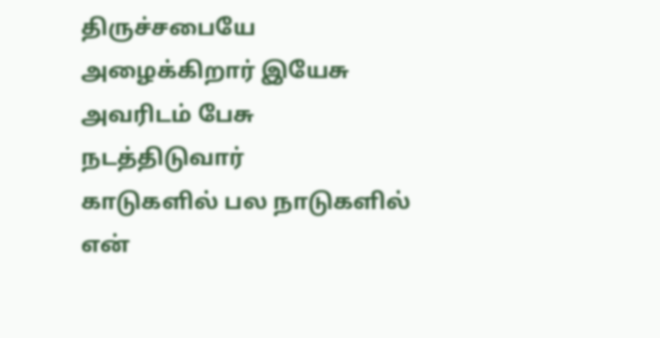திருச்சபையே
அழைக்கிறார் இயேசு
அவரிடம் பேசு
நடத்திடுவார்
காடுகளில் பல நாடுகளில்
என்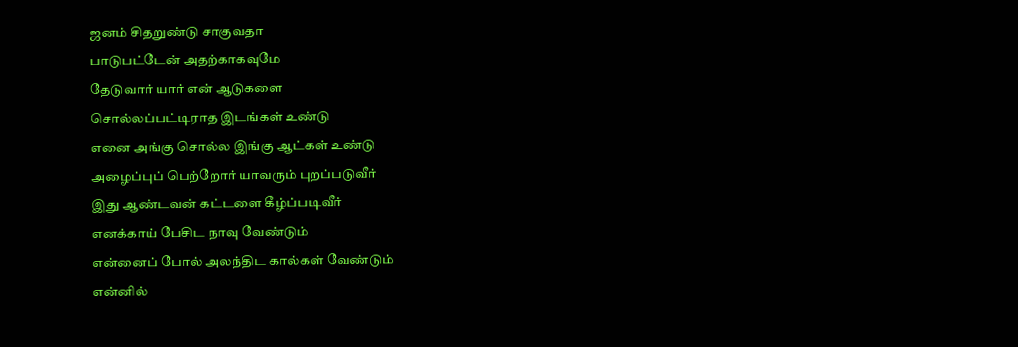ஜனம் சிதறுண்டு சாகுவதா
பாடுபட்டேன் அதற்காகவுமே
தேடுவார் யார் என் ஆடுகளை
சொல்லப்பட்டிராத இடங்கள் உண்டு
எனை அங்கு சொல்ல இங்கு ஆட்கள் உண்டு
அழைப்புப் பெற்றோர் யாவரும் புறப்படுவீர்
இது ஆண்டவன் கட்டளை கீழ்ப்படிவீர்
எனக்காய் பேசிட நாவு வேண்டும்
என்னைப் போல் அலந்திட கால்கள் வேண்டும்
என்னில்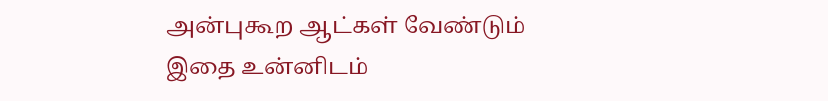அன்புகூற ஆட்கள் வேண்டும்
இதை உன்னிடம்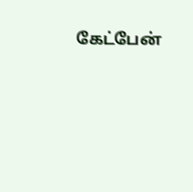கேட்பேன்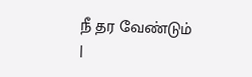நீ தர வேண்டும்
|